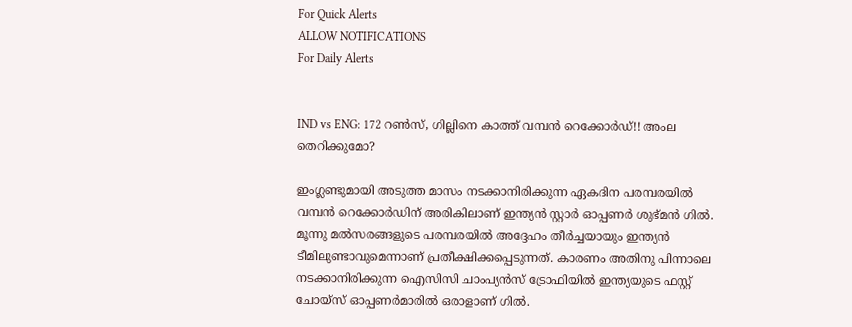For Quick Alerts
ALLOW NOTIFICATIONS
For Daily Alerts


IND vs ENG: 172 റണ്‍സ്, ഗില്ലിനെ കാത്ത് വമ്പന്‍ റെക്കോര്‍ഡ്!! അംല തെറിക്കുമോ?

ഇംഗ്ലണ്ടുമായി അടുത്ത മാസം നടക്കാനിരിക്കുന്ന ഏകദിന പരമ്പരയില്‍ വമ്പന്‍ റെക്കോര്‍ഡിന് അരികിലാണ് ഇന്ത്യന്‍ സ്റ്റാര്‍ ഓപ്പണര്‍ ശുഭ്മന്‍ ഗില്‍. മൂന്നു മല്‍സരങ്ങളുടെ പരമ്പരയില്‍ അദ്ദേഹം തീര്‍ച്ചയായും ഇന്ത്യന്‍ ടീമിലുണ്ടാവുമെന്നാണ് പ്രതീക്ഷിക്കപ്പെടുന്നത്. കാരണം അതിനു പിന്നാലെ നടക്കാനിരിക്കുന്ന ഐസിസി ചാംപ്യന്‍സ് ട്രോഫിയില്‍ ഇന്ത്യയുടെ ഫസ്റ്റ് ചോയ്‌സ് ഓപ്പണര്‍മാരില്‍ ഒരാളാണ് ഗില്‍.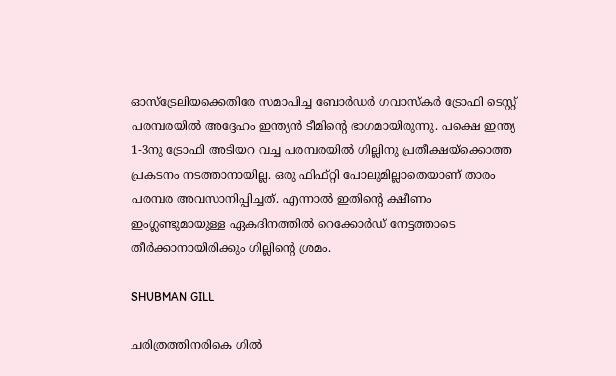ഓസ്‌ട്രേലിയക്കെതിരേ സമാപിച്ച ബോര്‍ഡര്‍ ഗവാസ്‌കര്‍ ട്രോഫി ടെസ്റ്റ് പരമ്പരയില്‍ അദ്ദേഹം ഇന്ത്യന്‍ ടീമിന്റെ ഭാഗമായിരുന്നു. പക്ഷെ ഇന്ത്യ 1-3നു ട്രോഫി അടിയറ വച്ച പരമ്പരയില്‍ ഗില്ലിനു പ്രതീക്ഷയ്‌ക്കൊത്ത പ്രകടനം നടത്താനായില്ല. ഒരു ഫിഫ്റ്റി പോലുമില്ലാതെയാണ് താരം പരമ്പര അവസാനിപ്പിച്ചത്. എന്നാല്‍ ഇതിന്റെ ക്ഷീണം ഇംഗ്ലണ്ടുമായുള്ള ഏകദിനത്തില്‍ റെക്കോര്‍ഡ് നേട്ടത്താടെ തീര്‍ക്കാനായിരിക്കും ഗില്ലിന്റെ ശ്രമം.

SHUBMAN GILL

ചരിത്രത്തിനരികെ ഗില്‍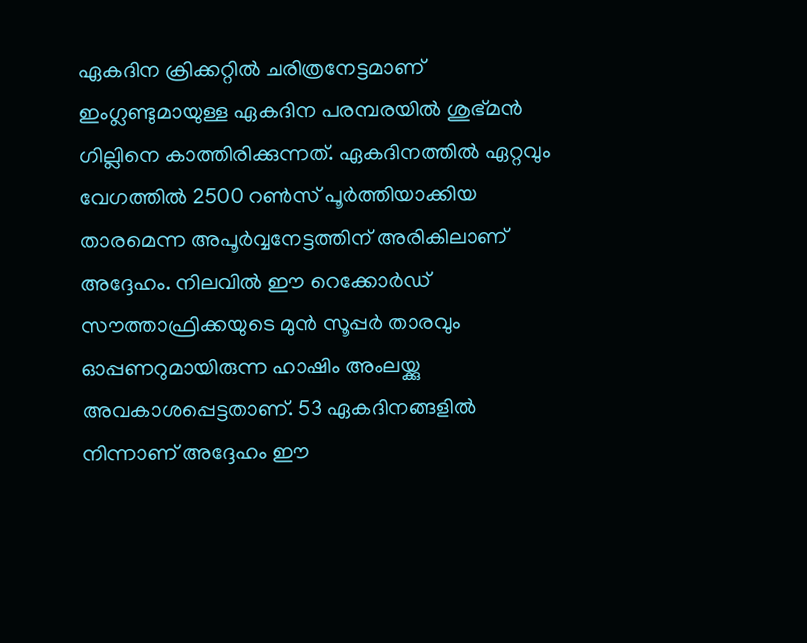ഏകദിന ക്രിക്കറ്റില്‍ ചരിത്രനേട്ടമാണ് ഇംഗ്ലണ്ടുമായുള്ള ഏകദിന പരമ്പരയില്‍ ശുഭ്മന്‍ ഗില്ലിനെ കാത്തിരിക്കുന്നത്. ഏകദിനത്തില്‍ ഏറ്റവും വേഗത്തില്‍ 2500 റണ്‍സ് പൂര്‍ത്തിയാക്കിയ താരമെന്ന അപൂര്‍വ്വനേട്ടത്തിന് അരികിലാണ് അദ്ദേഹം. നിലവില്‍ ഈ റെക്കോര്‍ഡ് സൗത്താഫ്രിക്കയുടെ മുന്‍ സൂപ്പര്‍ താരവും ഓപ്പണറുമായിരുന്ന ഹാഷിം അംലയ്ക്കു അവകാശപ്പെട്ടതാണ്. 53 ഏകദിനങ്ങളില്‍ നിന്നാണ് അദ്ദേഹം ഈ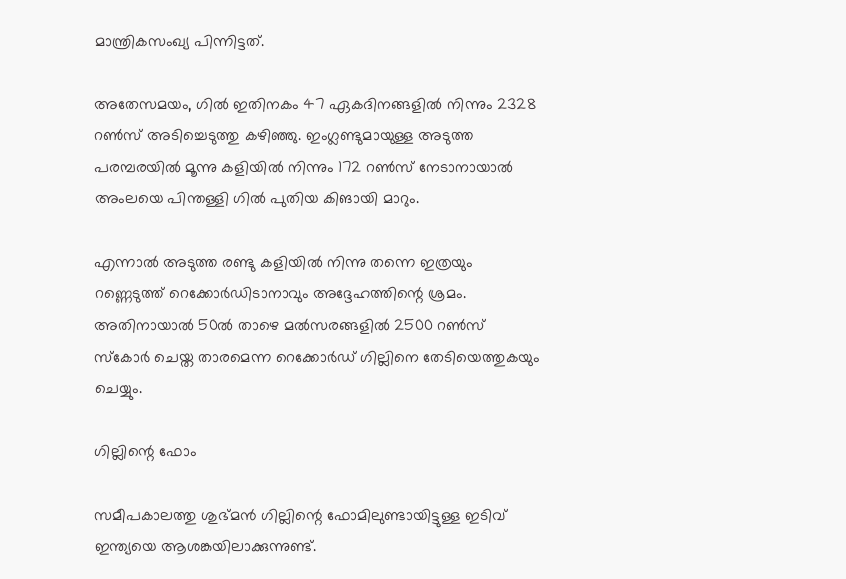മാന്ത്രികസംഖ്യ പിന്നിട്ടത്.

അതേസമയം, ഗില്‍ ഇതിനകം 47 ഏകദിനങ്ങളില്‍ നിന്നും 2328 റണ്‍സ് അടിച്ചെടുത്തു കഴിഞ്ഞു. ഇംഗ്ലണ്ടുമായുള്ള അടുത്ത പരമ്പരയില്‍ മൂന്നു കളിയില്‍ നിന്നും 172 റണ്‍സ് നേടാനായാല്‍ അംലയെ പിന്തള്ളി ഗില്‍ പുതിയ കിങായി മാറും.

എന്നാല്‍ അടുത്ത രണ്ടു കളിയില്‍ നിന്നു തന്നെ ഇത്രയും റണ്ണെടുത്ത് റെക്കോര്‍ഡിടാനാവും അദ്ദേഹത്തിന്റെ ശ്രമം. അതിനായാല്‍ 50ല്‍ താഴെ മല്‍സരങ്ങളില്‍ 2500 റണ്‍സ് സ്‌കോര്‍ ചെയ്ത താരമെന്ന റെക്കോര്‍ഡ് ഗില്ലിനെ തേടിയെത്തുകയും ചെയ്യും.

ഗില്ലിന്റെ ഫോം

സമീപകാലത്തു ശുഭ്മന്‍ ഗില്ലിന്റെ ഫോമിലുണ്ടായിട്ടുള്ള ഇടിവ് ഇന്ത്യയെ ആശങ്കയിലാക്കുന്നുണ്ട്.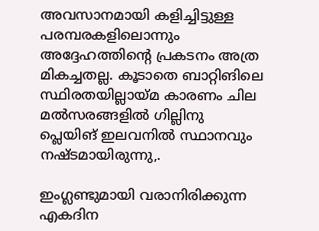അവസാനമായി കളിച്ചിട്ടുള്ള പരമ്പരകളിലൊന്നും അദ്ദേഹത്തിന്റെ പ്രകടനം അത്ര മികച്ചതല്ല. കൂടാതെ ബാറ്റിങിലെ സ്ഥിരതയില്ലായ്മ കാരണം ചില മല്‍സരങ്ങളില്‍ ഗില്ലിനു പ്ലെയിങ് ഇലവനില്‍ സ്ഥാനവും നഷ്ടമായിരുന്നു,.

ഇംഗ്ലണ്ടുമായി വരാനിരിക്കുന്ന എകദിന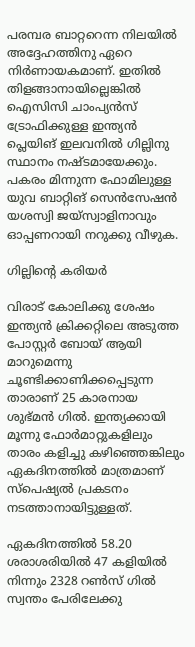പരമ്പര ബാറ്ററെന്ന നിലയില്‍ അദ്ദേഹത്തിനു ഏറെ നിര്‍ണായകമാണ്. ഇതില്‍ തിളങ്ങാനായില്ലെങ്കില്‍ ഐസിസി ചാംപ്യന്‍സ് ട്രോഫിക്കുള്ള ഇന്ത്യന്‍ പ്ലെയിങ് ഇലവനില്‍ ഗില്ലിനു സ്ഥാനം നഷ്ടമായേക്കും. പകരം മിന്നുന്ന ഫോമിലുള്ള യുവ ബാറ്റിങ് സെന്‍സേഷന്‍ യശസ്വി ജയ്‌സ്വാളിനാവും ഓപ്പണറായി നറുക്കു വീഴുക.

ഗില്ലിന്റെ കരിയര്‍

വിരാട് കോലിക്കു ശേഷം ഇന്ത്യന്‍ ക്രിക്കറ്റിലെ അടുത്ത പോസ്റ്റര്‍ ബോയ് ആയി മാറുമെന്നു ചൂണ്ടിക്കാണിക്കപ്പെടുന്ന താരാണ് 25 കാരനായ ശുഭ്മന്‍ ഗില്‍. ഇന്ത്യക്കായി മൂന്നു ഫോര്‍മാറ്റുകളിലും താരം കളിച്ചു കഴിഞ്ഞെങ്കിലും ഏകദിനത്തില്‍ മാത്രമാണ് സ്‌പെഷ്യല്‍ പ്രകടനം നടത്താനായിട്ടുള്ളത്.

ഏകദിനത്തില്‍ 58.20 ശരാശരിയില്‍ 47 കളിയില്‍ നിന്നും 2328 റണ്‍സ് ഗില്‍ സ്വന്തം പേരിലേക്കു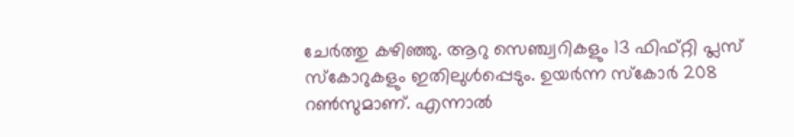ചേര്‍ത്തു കഴിഞ്ഞു. ആറു സെഞ്ച്വറികളും 13 ഫിഫ്റ്റി പ്ലസ് സ്‌കോറുകളും ഇതിലുള്‍പ്പെടും. ഉയര്‍ന്ന സ്‌കോര്‍ 208 റണ്‍സുമാണ്. എന്നാല്‍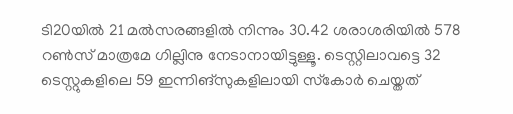ടി20യില്‍ 21 മല്‍സരങ്ങളില്‍ നിന്നും 30.42 ശരാശരിയില്‍ 578 റണ്‍സ് മാത്രമേ ഗില്ലിനു നേടാനായിട്ടുള്ളൂ. ടെസ്റ്റിലാവട്ടെ 32 ടെസ്റ്റുകളിലെ 59 ഇന്നിങ്‌സുകളിലായി സ്‌കോര്‍ ചെയ്തത്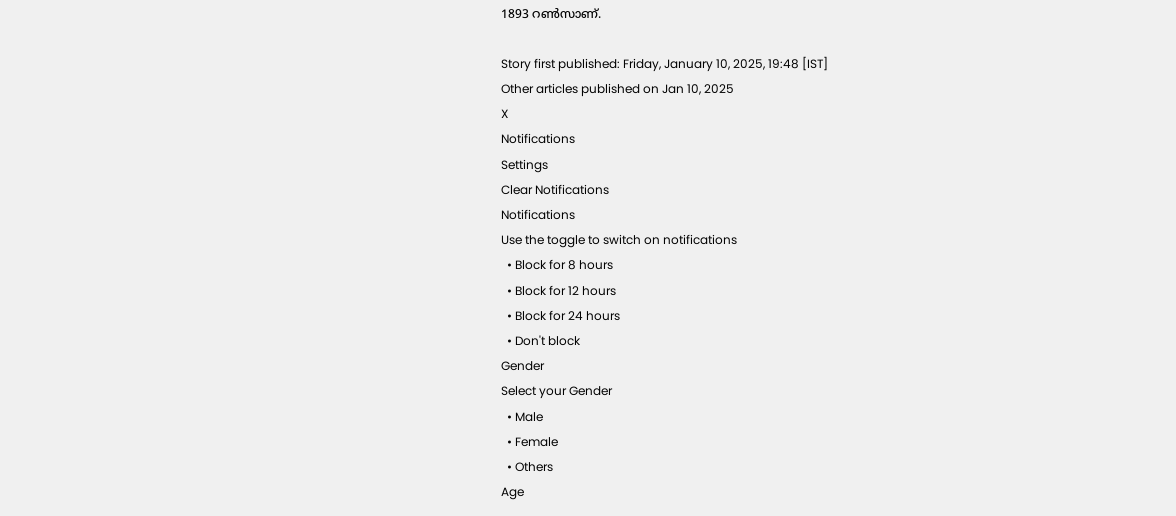1893 റണ്‍സാണ്.

Story first published: Friday, January 10, 2025, 19:48 [IST]
Other articles published on Jan 10, 2025
X
Notifications
Settings
Clear Notifications
Notifications
Use the toggle to switch on notifications
  • Block for 8 hours
  • Block for 12 hours
  • Block for 24 hours
  • Don't block
Gender
Select your Gender
  • Male
  • Female
  • Others
Age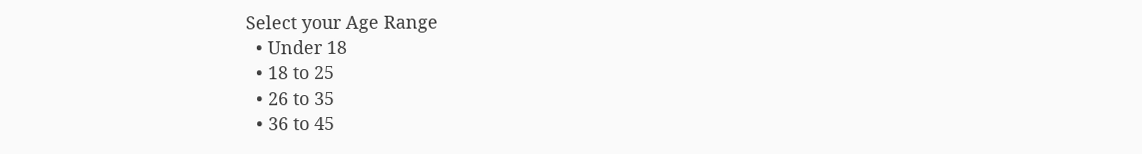Select your Age Range
  • Under 18
  • 18 to 25
  • 26 to 35
  • 36 to 45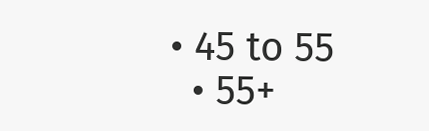• 45 to 55
  • 55+